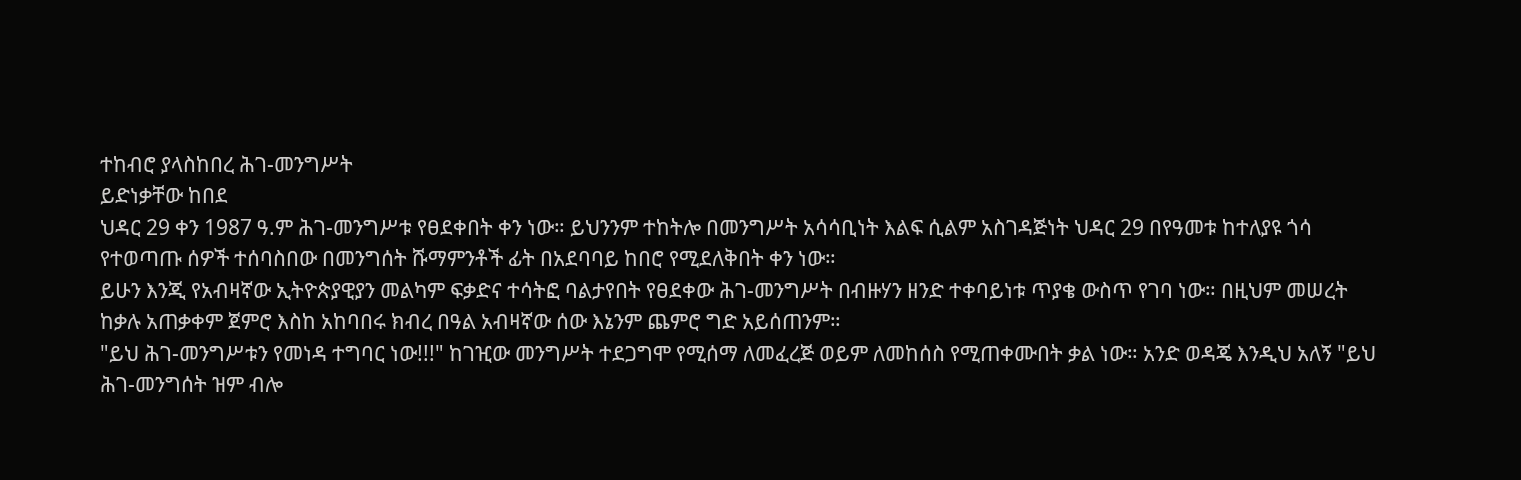ተከብሮ ያላስከበረ ሕገ-መንግሥት
ይድነቃቸው ከበደ
ህዳር 29 ቀን 1987 ዓ.ም ሕገ-መንግሥቱ የፀደቀበት ቀን ነው። ይህንንም ተከትሎ በመንግሥት አሳሳቢነት እልፍ ሲልም አስገዳጅነት ህዳር 29 በየዓመቱ ከተለያዩ ጎሳ የተወጣጡ ሰዎች ተሰባስበው በመንግሰት ሹማምንቶች ፊት በአደባባይ ከበሮ የሚደለቅበት ቀን ነው።
ይሁን እንጂ የአብዛኛው ኢትዮጵያዊያን መልካም ፍቃድና ተሳትፎ ባልታየበት የፀደቀው ሕገ-መንግሥት በብዙሃን ዘንድ ተቀባይነቱ ጥያቄ ውስጥ የገባ ነው። በዚህም መሠረት ከቃሉ አጠቃቀም ጀምሮ እስከ አከባበሩ ክብረ በዓል አብዛኛው ሰው እኔንም ጨምሮ ግድ አይሰጠንም።
"ይህ ሕገ-መንግሥቱን የመነዳ ተግባር ነው!!!" ከገዢው መንግሥት ተደጋግሞ የሚሰማ ለመፈረጅ ወይም ለመከሰስ የሚጠቀሙበት ቃል ነው። አንድ ወዳጄ እንዲህ አለኝ "ይህ ሕገ-መንግሰት ዝም ብሎ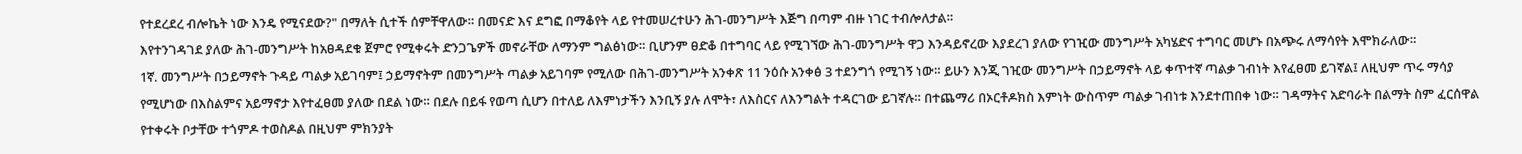የተደረደረ ብሎኬት ነው እንዴ የሚናደው?" በማለት ሲተች ሰምቸዋለው። በመናድ እና ደግፎ በማቆየት ላይ የተመሠረተሁን ሕገ-መንግሥት እጅግ በጣም ብዙ ነገር ተብሎለታል።
እየተንገዳገደ ያለው ሕገ-መንግሥት ከአፀዳደቁ ጀምሮ የሚቀሩት ድንጋጌዎች መኖራቸው ለማንም ግልፅነው። ቢሆንም ፀድቆ በተግባር ላይ የሚገኘው ሕገ-መንግሥት ዋጋ እንዳይኖረው እያደረገ ያለው የገዢው መንግሥት አካሄድና ተግባር መሆኑ በአጭሩ ለማሳየት እሞክራለው።
1ኛ. መንግሥት በኃይማኖት ጉዳይ ጣልቃ አይገባም፤ ኃይማኖትም በመንግሥት ጣልቃ አይገባም የሚለው በሕገ-መንግሥት አንቀጽ 11 ንዕሱ አንቀፅ 3 ተደንግጎ የሚገኝ ነው። ይሁን እንጂ ገዢው መንግሥት በኃይማኖት ላይ ቀጥተኛ ጣልቃ ገብነት እየፈፀመ ይገኛል፤ ለዚህም ጥሩ ማሳያ የሚሆነው በእስልምና አይማኖታ እየተፈፀመ ያለው በደል ነው። በደሉ በይፋ የወጣ ሲሆን በተለይ ለእምነታችን እንቢኝ ያሉ ለሞት፣ ለእስርና ለእንግልት ተዳርገው ይገኛሉ። በተጨማሪ በኦርቶዶክስ እምነት ውስጥም ጣልቃ ገብነቱ እንደተጠበቀ ነው። ገዳማትና አድባራት በልማት ስም ፈርሰዋል የተቀሩት ቦታቸው ተጎምዶ ተወስዶል በዚህም ምክንያት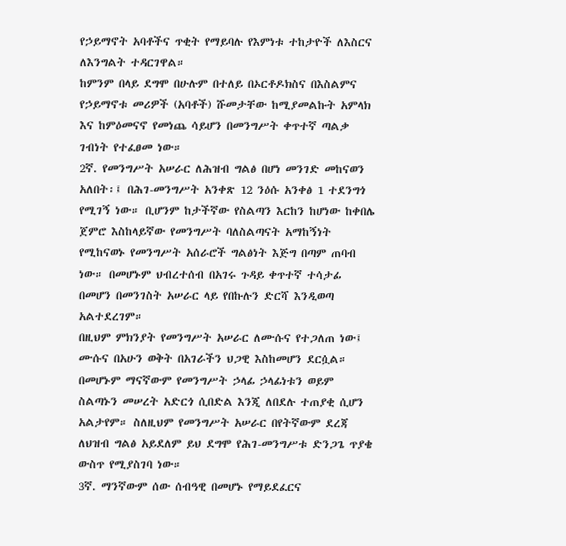የኃይማኖት አባቶችና ጥቂት የማይባሉ የእምነቱ ተከታዮች ለእስርና ለእንግልት ተዳርገዋል።
ከምንም በላይ ደግሞ በሁሉም በተለይ በኦርቶዶክስና በእስልምና የኃይማኖቱ መሪዎች (አባቶች) ሹመታቸው ከሚያመልኩት አምላክ እና ከምዕመናኖ የመነጨ ሳይሆን በመንግሥት ቀጥተኛ ጣልቃ ገብነት የተፈፀመ ነው።
2ኛ. የመንግሥት አሠራር ለሕዝብ ግልፅ በሆነ መንገድ መከናወን አለበት፡፤ በሕገ-መንግሥት አንቀጽ 12 ንዕሱ አንቀፅ 1 ተደንግጎ የሚገኝ ነው። ቢሆንም ከታችኛው የስልጣን እርከን ከሆነው ከቀበሌ ጀምሮ እስከላይኛው የመንግሥት ባለስልጣናት አማከኝነት የሚከናወኑ የመንግሥት አሰራሮች ግልፅነት እጅግ በጣም ጠባብ ነው። በመሆኑም ህብረተሰብ በአገሩ ጉዳይ ቀጥተኛ ተሳታፊ በመሆን በመንገስት አሠራር ላይ የበኩሉን ድርሻ እንዲወጣ አልተደረገም።
በዚህም ምክንያት የመንግሥት አሠራር ለሙሱና የተጋለጠ ነው፤ ሙሱና በአሁን ወቅት በአገራችን ህጋዊ እስከመሆን ደርሷል። በመሆኑም ማናኛውም የመንግሥት ኃላፊ ኃላፊነቱን ወይም ስልጣኑን መሠረት አድርጎ ሲበድል እንጂ ለበደሉ ተጠያቂ ሲሆን አልታየም። ስለዚህም የመንግሥት አሠራር በየትኛውም ደረጃ ለህዝብ ግልፅ አይደለም ይህ ደግሞ የሕገ-መንግሥቱ ድንጋጌ ጥያቄ ውስጥ የሚያስገባ ነው።
3ኛ. ማንኛውም ሰው ሰብዓዊ በመሆኑ የማይደፈርና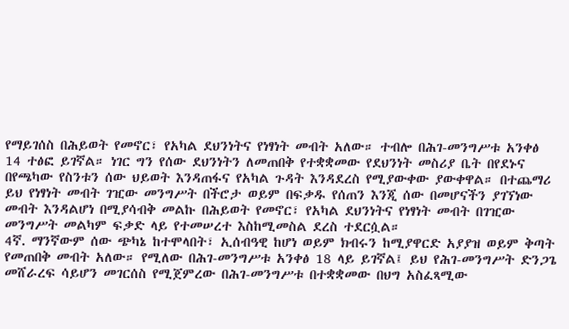የማይገሰስ በሕይወት የመኖር፣ የአካል ደህንነትና የነፃነት መብት አለው። ተብሎ በሕገ-መንግሥቱ አንቀፅ 14 ተፅፎ ይገኛል። ነገር ግን የሰው ደህንነትን ለመጠበቅ የተቋቋመው የደህንነት መስሪያ ቤት በየደኑና በየጫካው የስንቱን ሰው ህይወት እንዳጠፋና የአካል ጉዳት እንዳደረስ የሚያውቀው ያውቀዋል። በተጨማሪ ይህ የነፃነት መብት ገዢው መንግሥት በችሮታ ወይም በፍቃዱ የሰጠን እንጂ ሰው በመሆናችን ያገኘነው መብት እንዳልሆነ በሚያሳብቅ መልኩ በሕይወት የመኖር፣ የአካል ደህንነትና የነፃነት መብት በገዢው መንግሥት መልካም ፍቃድ ላይ የተመሠረተ እስከሚመስል ደረስ ተደርሷል።
4ኛ. ማንኛውም ሰው ጭካኔ ከተሞላበት፣ ኢሰብዓዊ ከሆነ ወይም ክብሩን ከሚያዋርድ አያያዝ ወይም ቅጣት የመጠበቅ መብት አለው። የሚለው በሕገ-መንግሥቱ አንቀፅ 18 ላይ ይገኛል፤ ይህ የሕገ-መንግሥት ድንጋጌ መሸራረፍ ሳይሆን መገርሰስ የሚጀምረው በሕገ-መንግሥቱ በተቋቋመው በህግ አስፈጻሚው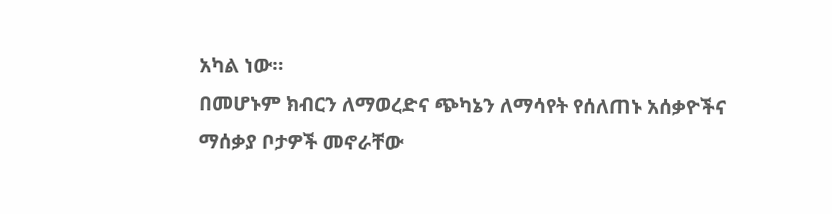አካል ነው።
በመሆኑም ክብርን ለማወረድና ጭካኔን ለማሳየት የሰለጠኑ አሰቃዮችና ማሰቃያ ቦታዎች መኖራቸው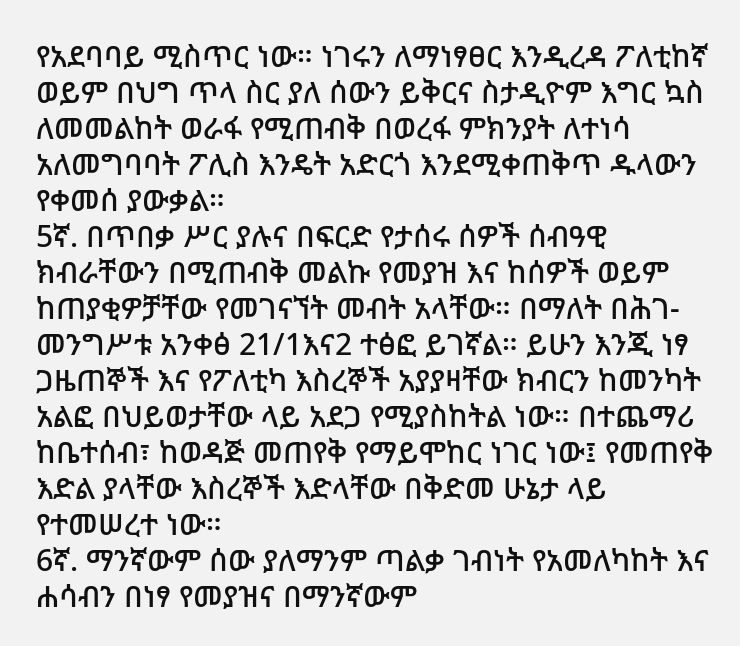የአደባባይ ሚስጥር ነው። ነገሩን ለማነፃፀር እንዲረዳ ፖለቲከኛ ወይም በህግ ጥላ ስር ያለ ሰውን ይቅርና ስታዲዮም እግር ኳስ ለመመልከት ወራፋ የሚጠብቅ በወረፋ ምክንያት ለተነሳ አለመግባባት ፖሊስ እንዴት አድርጎ እንደሚቀጠቅጥ ዱላውን የቀመሰ ያውቃል።
5ኛ. በጥበቃ ሥር ያሉና በፍርድ የታሰሩ ሰዎች ሰብዓዊ ክብራቸውን በሚጠብቅ መልኩ የመያዝ እና ከሰዎች ወይም ከጠያቂዎቻቸው የመገናኘት መብት አላቸው። በማለት በሕገ-መንግሥቱ አንቀፅ 21/1እና2 ተፅፎ ይገኛል። ይሁን እንጂ ነፃ ጋዜጠኞች እና የፖለቲካ እስረኞች አያያዛቸው ክብርን ከመንካት አልፎ በህይወታቸው ላይ አደጋ የሚያስከትል ነው። በተጨማሪ ከቤተሰብ፣ ከወዳጅ መጠየቅ የማይሞከር ነገር ነው፤ የመጠየቅ እድል ያላቸው እስረኞች እድላቸው በቅድመ ሁኔታ ላይ የተመሠረተ ነው።
6ኛ. ማንኛውም ሰው ያለማንም ጣልቃ ገብነት የአመለካከት እና ሐሳብን በነፃ የመያዝና በማንኛውም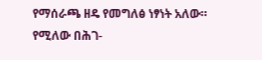የማሰራጫ ዘዴ የመግለፅ ነፃነት አለው። የሚለው በሕገ-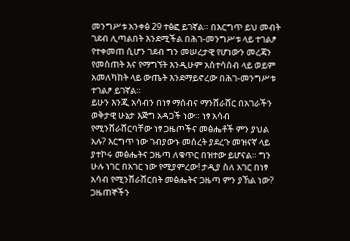መንግሥቱ አንቀፅ 29 ተፅፎ ይገኛል። በእርግጥ ይህ መብት ገደብ ሊጣልበት እንደሚችል በሕገ-መንግሥቱ ላይ ተገልፆ የተቀመጠ ሲሆን ገደብ ግን መሠረታዊ የሆነውን መረጃን የመስጠት እና የማግኘት እንዲሁም አስተሳሰብ ላይ ወይም አመለካከት ላይ ውጤት እንደማይኖረው በሕገ-መንግሥቱ ተገልፆ ይገኛል።
ይሁን እንጂ አሳብን በነፃ ማሰብና ማንሸራሸር በአገራችን ወቅታዊ ሁኔታ እጅግ አዳጋች ነው። ነፃ አሳብ የሚንሸራሸርባቸው ነፃ ጋዜጦችና መፅሔቶች ምን ያህል አሉ? እርግጥ ነው ገብያውኑ መሰረት ያደረጉ መዝናኛ ላይ ያተኮሩ መፅሔትና ጋዜጣ ለቁጥር በዝተው ይሆናል። ግን ሁሉ ነገር በአገር ነው የሚያምረው! ታዲያ ስለ አገር በነፃ አሳብ የሚንሸራሸርበት መፅሔትና ጋዜጣ ምን ያኸል ነው? ጋዜጠኞችን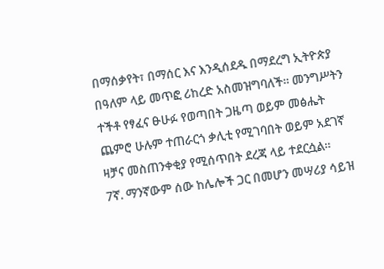በማሰቃየት፣ በማሰር እና እንዲሰደዱ በማደረግ ኢትዮጵያ በዓለም ላይ መጥፎ ሪከረድ አስመዝግባለች። መንግሥትን ተችቶ የፃፈና ፁሁፉ የወጣበት ጋዜጣ ወይም መፅሔት ጨምሮ ሁሉም ተጠራርጎ ቃሊቲ የሚገባበት ወይም አደገኛ ዛቻና መስጠንቀቂያ የሚሰጥበት ደረጃ ላይ ተደርሷል።
7ኛ. ማንኛውም ሰው ከሌሎች ጋር በመሆን መሣሪያ ሳይዝ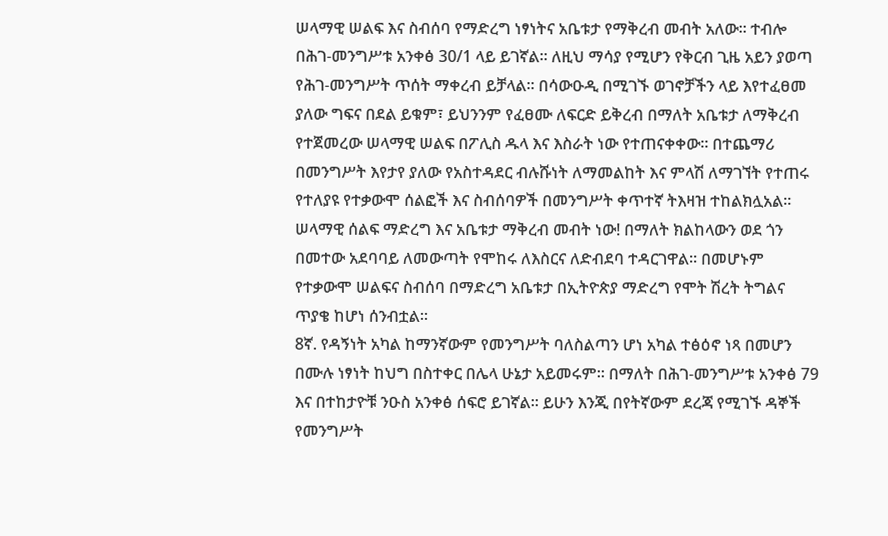ሠላማዊ ሠልፍ እና ስብሰባ የማድረግ ነፃነትና አቤቱታ የማቅረብ መብት አለው። ተብሎ በሕገ-መንግሥቱ አንቀፅ 30/1 ላይ ይገኛል። ለዚህ ማሳያ የሚሆን የቅርብ ጊዜ አይን ያወጣ የሕገ-መንግሥት ጥሰት ማቀረብ ይቻላል። በሳውዑዲ በሚገኙ ወገኖቻችን ላይ እየተፈፀመ ያለው ግፍና በደል ይቁም፣ ይህንንም የፈፀሙ ለፍርድ ይቅረብ በማለት አቤቱታ ለማቅረብ የተጀመረው ሠላማዊ ሠልፍ በፖሊስ ዱላ እና እስራት ነው የተጠናቀቀው። በተጨማሪ በመንግሥት እየታየ ያለው የአስተዳደር ብሉሹነት ለማመልከት እና ምላሽ ለማገኘት የተጠሩ የተለያዩ የተቃውሞ ሰልፎች እና ስብሰባዎች በመንግሥት ቀጥተኛ ትእዛዝ ተከልክሏአል። ሠላማዊ ሰልፍ ማድረግ እና አቤቱታ ማቅረብ መብት ነው! በማለት ክልከላውን ወደ ጎን በመተው አደባባይ ለመውጣት የሞከሩ ለእስርና ለድብደባ ተዳርገዋል። በመሆኑም የተቃውሞ ሠልፍና ስብሰባ በማድረግ አቤቱታ በኢትዮጵያ ማድረግ የሞት ሽረት ትግልና ጥያቄ ከሆነ ሰንብቷል።
8ኛ. የዳኝነት አካል ከማንኛውም የመንግሥት ባለስልጣን ሆነ አካል ተፅዕኖ ነጻ በመሆን በሙሉ ነፃነት ከህግ በስተቀር በሌላ ሁኔታ አይመሩም። በማለት በሕገ-መንግሥቱ አንቀፅ 79 እና በተከታዮቹ ንዑስ አንቀፅ ሰፍሮ ይገኛል። ይሁን እንጂ በየትኛውም ደረጃ የሚገኙ ዳኞች የመንግሥት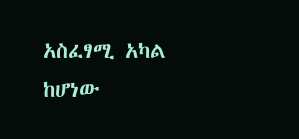አስፈፃሚ አካል ከሆነው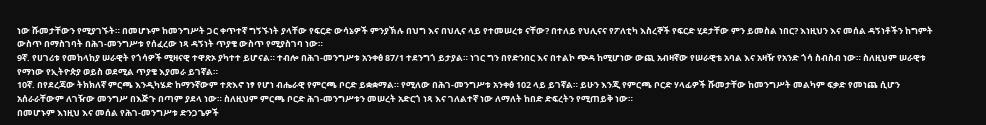ነው ሹመታቸውን የሚያገኙት። በመሆኑም ከመንግሥት ጋር ቀጥተኛ ግኝኙነት ያላቸው የፍርድ ውሳኔዎች ምንያኽሉ በህግ እና በህሊና ላይ የተመሠረቱ ናቸው? በተለይ የህሊናና የፖለቲካ እስረኞች የፍርድ ሂደታቸው ምን ይመስል ነበር? እነዚህን እና መሰል ዳኝነቶችን ከግምት ውስጥ በማስገባት በሕገ-መንግሥቱ የሰፈረው ነጻ ዳኝነት ጥያቄ ውስጥ የሚያስገባ ነው።
9ኛ. የሀገሪቱ የመከላከያ ሠራዊት የጎሳዎች ሚዛናዊ ተዋጽኦ ያካተተ ይሆናል። ተብሎ በሕገ-መንግሥቱ አንቀፅ 87/1 ተደንግጎ ይታያል። ነገር ግን በየድንበር እና በተልኮ ጭዳ ከሚሆነው ውጪ አብዛኛው የሠራዊቴ አባል እና አዛዥ የአንድ ጎሳ ስብስብ ነው። ስለዚህም ሠራዊቱ የማነው የኢትዮጵያ ወይስ ወደሚል ጥያቄ እያመራ ይገኛል።
10ኛ. በየደረጃው ትክክለኛ ምርጫ እንዲካሄድ ከማንኛውም ተጽእኖ ነፃ የሆነ ብሔራዊ የምርጫ ቦርድ ይቋቋማል። የሚለው በሕገ-መንግሥቱ አንቀፅ 102 ላይ ይገኛል። ይሁን እንጂ የምርጫ ቦርድ ሃላፊዎች ሹመታቸው ከመንግሥት መልካም ፍቃድ የመነጨ ሲሆን አሰራራቸውም ለገዥው መንግሥ በእጅጉ በጣም ያደላ ነው። ስለዚህም ምርጫ ቦርድ ሕገ-መንግሥቱን መሠረት አድርጎ ነጻ እና ገለልተኛ ነው ለማለት ከበድ ድፍረትን የሚጠይቅ ነው።
በመሆኑም እነዚህ እና መሰል የሕገ-መንግሥቱ ድንጋጌዎች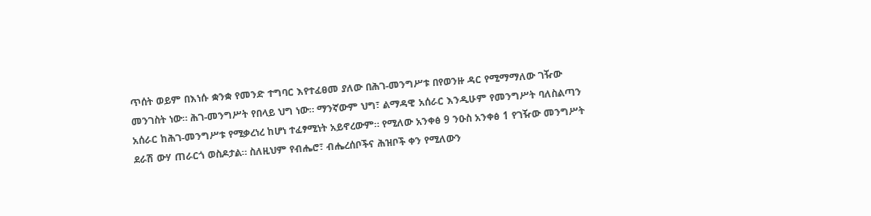ጥሰት ወይም በእነሱ ቋንቋ የመንድ ተግባር እየተፈፀመ ያለው በሕገ-መንግሥቱ በየወንዙ ዳር የሚማማለው ገዥው መንገስት ነው። ሕገ-መንግሥት የበላይ ህግ ነው። ማንኛውም ህግ፣ ልማዳዊ አሰራር እንዲሁም የመንግሥት ባለስልጣን አሰራር ከሕገ-መንግሥቱ የሚቃረነረ ከሆነ ተፈፃሚነት አይኖረውም። የሚለው አንቀፅ 9 ንዑስ አንቀፅ 1 የገዥው መንግሥት ደራሽ ውሃ ጠራርጎ ወስዶታል። ስለዚህም የብሔሮ፣ ብሔረሰቦችና ሕዝቦች ቀን የሚለውን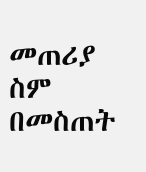መጠሪያ ስም በመስጠት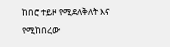ከበሮ ተይዞ የሚደለቅለት እና የሚከበረው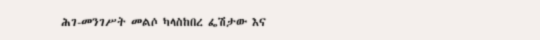ሕገ-መንገሥት መልሶ ካላስከበረ ፌሽታው እና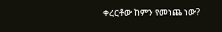ቀረርቶው ከምን የመነጨ ነው?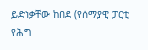ይድነቃቸው ከበደ (የሰማያዊ ፓርቲ የሕግ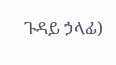ጉዳይ ኃላፊ)